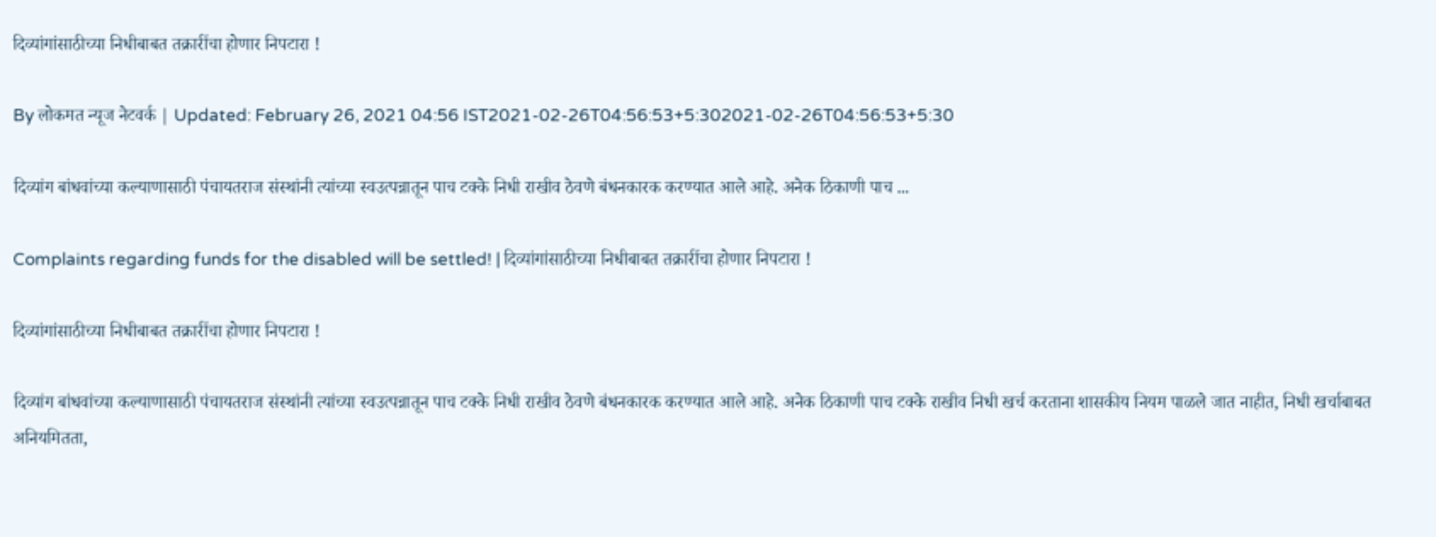दिव्यांगांसाठीच्या निधीबाबत तक्रारींचा होणार निपटारा !

By लोकमत न्यूज नेटवर्क | Updated: February 26, 2021 04:56 IST2021-02-26T04:56:53+5:302021-02-26T04:56:53+5:30

दिव्यांग बांधवांच्या कल्याणासाठी पंचायतराज संस्थांनी त्यांच्या स्वउत्पन्नातून पाच टक्के निधी राखीव ठेवणे बंधनकारक करण्यात आले आहे. अनेक ठिकाणी पाच ...

Complaints regarding funds for the disabled will be settled! | दिव्यांगांसाठीच्या निधीबाबत तक्रारींचा होणार निपटारा !

दिव्यांगांसाठीच्या निधीबाबत तक्रारींचा होणार निपटारा !

दिव्यांग बांधवांच्या कल्याणासाठी पंचायतराज संस्थांनी त्यांच्या स्वउत्पन्नातून पाच टक्के निधी राखीव ठेवणे बंधनकारक करण्यात आले आहे. अनेक ठिकाणी पाच टक्के राखीव निधी खर्च करताना शासकीय नियम पाळले जात नाहीत, निधी खर्चाबाबत अनियमितता,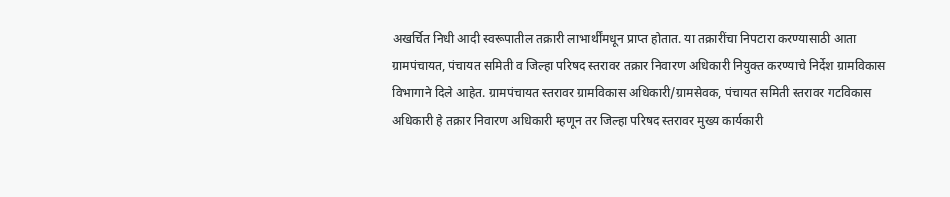अखर्चित निधी आदी स्वरूपातील तक्रारी लाभार्थींमधून प्राप्त होतात. या तक्रारींचा निपटारा करण्यासाठी आता ग्रामपंचायत, पंचायत समिती व जिल्हा परिषद स्तरावर तक्रार निवारण अधिकारी नियुक्त करण्याचे निर्देश ग्रामविकास विभागाने दिले आहेत. ग्रामपंचायत स्तरावर ग्रामविकास अधिकारी/ग्रामसेवक, पंचायत समिती स्तरावर गटविकास अधिकारी हे तक्रार निवारण अधिकारी म्हणून तर जिल्हा परिषद स्तरावर मुख्य कार्यकारी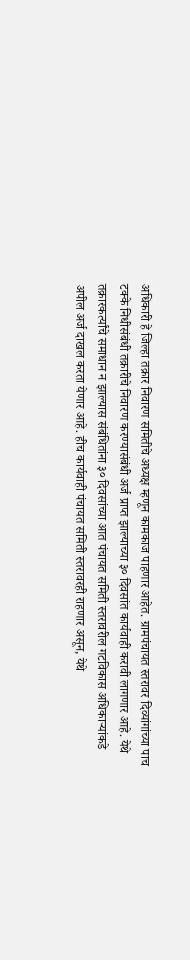अधिकारी हे जिल्हा तक्रार निवारण समितीचे अध्यक्ष म्हणून कामकाज पाहणार आहेत. ग्रामपंचायत स्तरावर दिव्यांगांच्या पाच टक्के निधीसंबंधी तक्रारीचे निवारण करण्यासंबंधी अर्ज प्राप्त झाल्याच्या ३० दिवसांत कार्यवाही करावी लागणार आहे. येथे तक्रारकर्त्यांचे समाधान न झाल्यास संबंधितांना ३० दिवसांच्या आत पंचायत समिती स्तरावरील गटविकास अधिकाऱ्यांकडे अपील अर्ज दाखल करता येणार आहे. हीच कार्यवाही पंचायत समिती स्तरावरही राहणार असून, येथे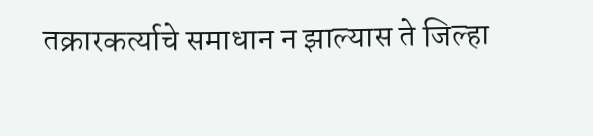तक्रारकर्त्याचे समाधान न झाल्यास ते जिल्हा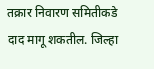तक्रार निवारण समितीकडे दाद मागू शकतील. जिल्हा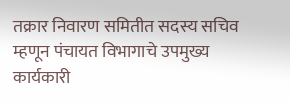तक्रार निवारण समितीत सदस्य सचिव म्हणून पंचायत विभागाचे उपमुख्य कार्यकारी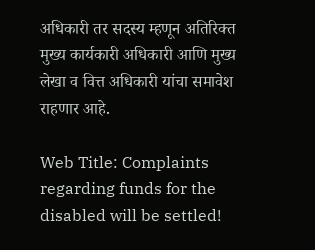अधिकारी तर सदस्य म्हणून अतिरिक्त मुख्य कार्यकारी अधिकारी आणि मुख्य लेखा व वित्त अधिकारी यांचा समावेश राहणार आहे.

Web Title: Complaints regarding funds for the disabled will be settled!